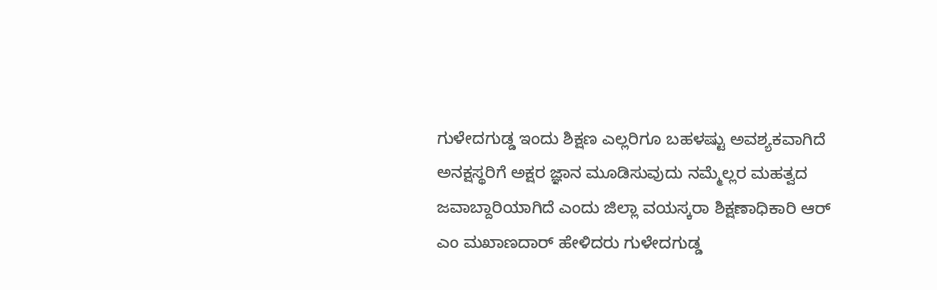ಗುಳೇದಗುಡ್ಡ ಇಂದು ಶಿಕ್ಷಣ ಎಲ್ಲರಿಗೂ ಬಹಳಷ್ಟು ಅವಶ್ಯಕವಾಗಿದೆ ಅನಕ್ಷಸ್ಥರಿಗೆ ಅಕ್ಷರ ಜ್ಞಾನ ಮೂಡಿಸುವುದು ನಮ್ಮೆಲ್ಲರ ಮಹತ್ವದ ಜವಾಬ್ದಾರಿಯಾಗಿದೆ ಎಂದು ಜಿಲ್ಲಾ ವಯಸ್ಕರಾ ಶಿಕ್ಷಣಾಧಿಕಾರಿ ಆರ್ ಎಂ ಮಖಾಣದಾರ್ ಹೇಳಿದರು ಗುಳೇದಗುಡ್ಡ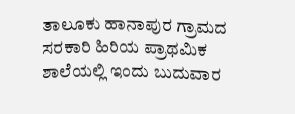ತಾಲೂಕು ಹಾನಾಪುರ ಗ್ರಾಮದ ಸರಕಾರಿ ಹಿರಿಯ ಪ್ರಾಥಮಿಕ ಶಾಲೆಯಲ್ಲಿ ಇಂದು ಬುದುವಾರ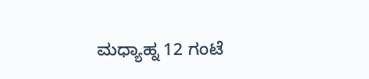ಮಧ್ಯಾಹ್ನ 12 ಗಂಟೆ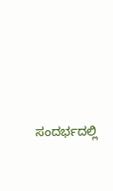ಸಂದರ್ಭದಲ್ಲಿ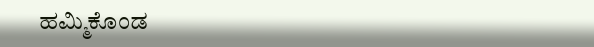ಹಮ್ಮಿಕೊಂಡ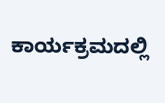ಕಾರ್ಯಕ್ರಮದಲ್ಲಿ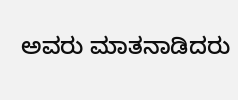ಅವರು ಮಾತನಾಡಿದರು